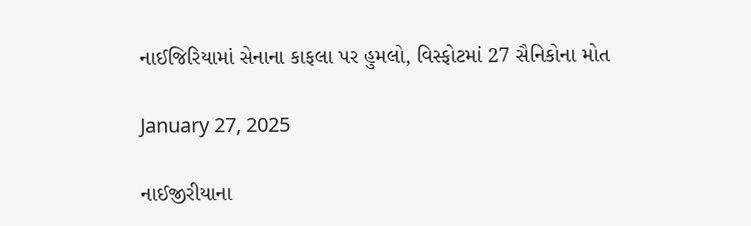નાઈજિરિયામાં સેનાના કાફલા પર હુમલો, વિસ્ફોટમાં 27 સૈનિકોના મોત

January 27, 2025

નાઈજીરીયાના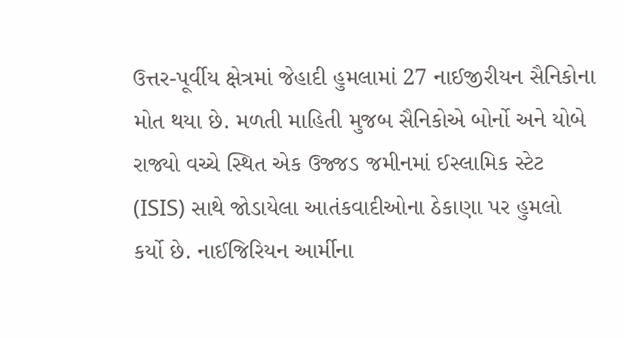ઉત્તર-પૂર્વીય ક્ષેત્રમાં જેહાદી હુમલામાં 27 નાઈજીરીયન સૈનિકોના મોત થયા છે. મળતી માહિતી મુજબ સૈનિકોએ બોર્નો અને યોબે રાજ્યો વચ્ચે સ્થિત એક ઉજ્જડ જમીનમાં ઈસ્લામિક સ્ટેટ (ISIS) સાથે જોડાયેલા આતંકવાદીઓના ઠેકાણા પર હુમલો કર્યો છે. નાઈજિરિયન આર્મીના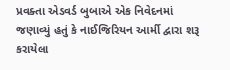પ્રવક્તા એડવર્ડ બુબાએ એક નિવેદનમાં જણાવ્યું હતું કે નાઈજિરિયન આર્મી દ્વારા શરૂ કરાયેલા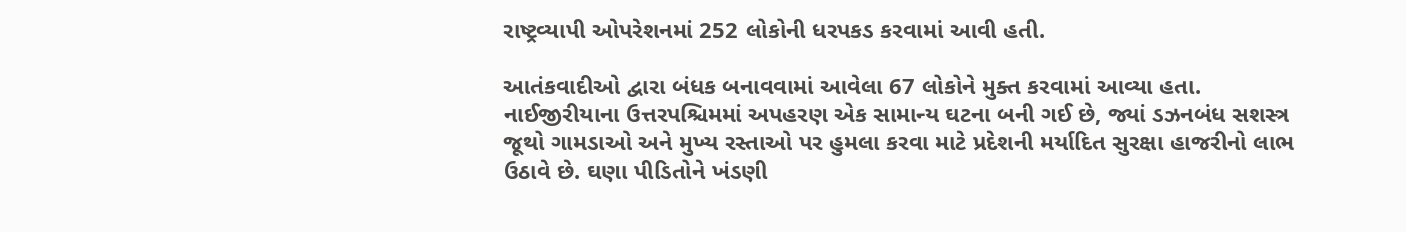રાષ્ટ્રવ્યાપી ઓપરેશનમાં 252 લોકોની ધરપકડ કરવામાં આવી હતી.

આતંકવાદીઓ દ્વારા બંધક બનાવવામાં આવેલા 67 લોકોને મુક્ત કરવામાં આવ્યા હતા. નાઈજીરીયાના ઉત્તરપશ્ચિમમાં અપહરણ એક સામાન્ય ઘટના બની ગઈ છે, જ્યાં ડઝનબંધ સશસ્ત્ર જૂથો ગામડાઓ અને મુખ્ય રસ્તાઓ પર હુમલા કરવા માટે પ્રદેશની મર્યાદિત સુરક્ષા હાજરીનો લાભ ઉઠાવે છે. ઘણા પીડિતોને ખંડણી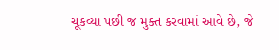ચૂકવ્યા પછી જ મુક્ત કરવામાં આવે છે, જે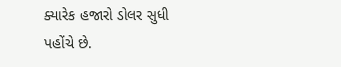ક્યારેક હજારો ડોલર સુધી પહોંચે છે.